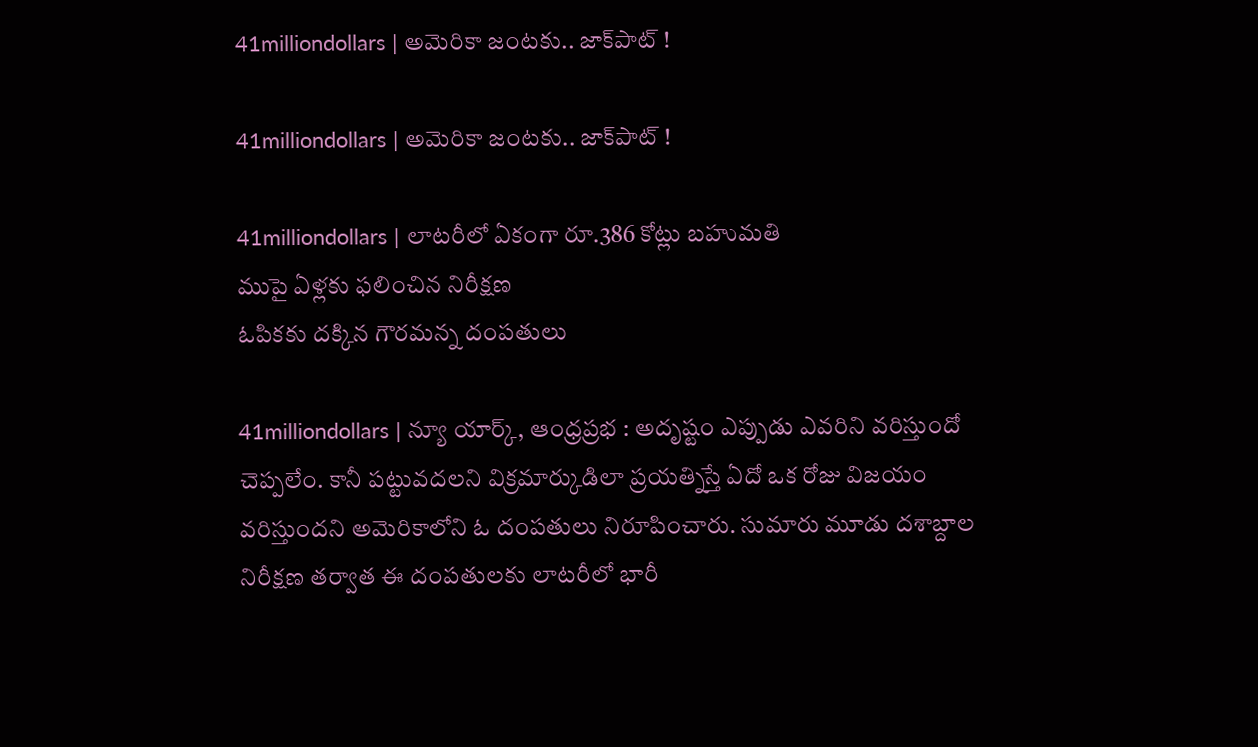41milliondollars | అమెరికా జంట‌కు.. జాక్‌పాట్ !

41milliondollars | అమెరికా జంట‌కు.. జాక్‌పాట్ !

41milliondollars | లాట‌రీలో ఏకంగా రూ.386 కోట్లు బ‌హుమ‌తి
ముపై ఏళ్ల‌కు ఫ‌లించిన నిరీక్ష‌ణ‌
ఓపికకు దక్కిన గౌరమ‌న్న‌ దంప‌తులు

41milliondollars | న్యూ యార్క్, ఆంధ్ర‌ప్ర‌భ : అదృష్టం ఎప్పుడు ఎవరిని వరిస్తుందో చెప్పలేం. కానీ పట్టువదలని విక్రమార్కుడిలా ప్రయత్నిస్తే ఏదో ఒక రోజు విజయం వరిస్తుందని అమెరికాలోని ఓ దంపతులు నిరూపించారు. సుమారు మూడు దశాబ్దాల నిరీక్షణ తర్వాత ఈ దంపతులకు లాటరీలో భారీ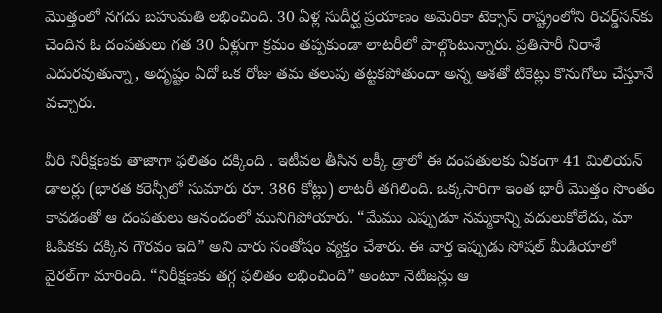మొత్తంలో నగదు బహుమతి లభించింది. 30 ఏళ్ల సుదీర్ఘ ప్రయాణం అమెరికా టెక్సాస్‌ రాష్ట్రంలోని రిచర్డ్‌సన్‌కు చెందిన ఓ దంపతులు గత 30 ఏళ్లుగా క్రమం తప్పకుండా లాటరీలో పాల్గొంటున్నారు. ప్రతిసారీ నిరాశే ఎదురవుతున్నా, అదృష్టం ఏదో ఒక రోజు తమ తలుపు తట్టకపోతుందా అన్న ఆశతో టికెట్లు కొనుగోలు చేస్తూనే వచ్చారు.

వీరి నిరీక్షణకు తాజాగా ఫలితం దక్కింది . ఇటీవల తీసిన లక్కీ డ్రాలో ఈ దంపతులకు ఏకంగా 41 మిలియన్ డాలర్లు (భారత కరెన్సీలో సుమారు రూ. 386 కోట్లు) లాటరీ తగిలింది. ఒక్కసారిగా ఇంత భారీ మొత్తం సొంతం కావడంతో ఆ దంపతులు ఆనందంలో మునిగిపోయారు. “మేము ఎప్పుడూ నమ్మకాన్ని వదులుకోలేదు, మా ఓపికకు దక్కిన గౌరవం ఇది” అని వారు సంతోషం వ్యక్తం చేశారు. ఈ వార్త ఇప్పుడు సోషల్ మీడియాలో వైరల్‌గా మారింది. “నిరీక్షణకు తగ్గ ఫలితం లభించింది” అంటూ నెటిజన్లు ఆ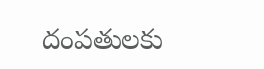దంపతులకు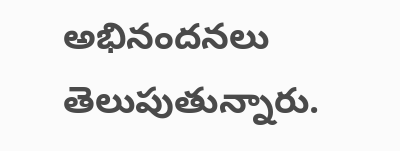అభినందనలు తెలుపుతున్నారు.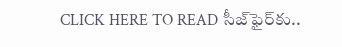CLICK HERE TO READ సీజ్‌ఫైర్‌కు..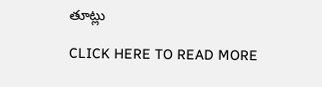తూట్లు

CLICK HERE TO READ MORE